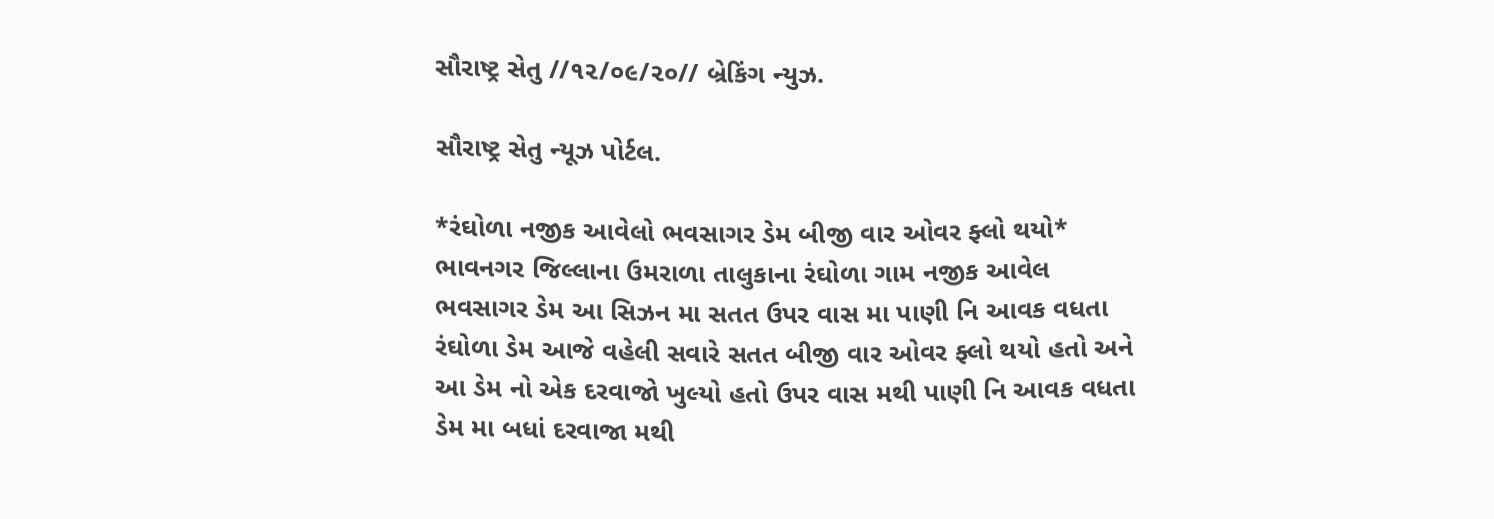સૌરાષ્ટ્ર સેતુ //૧૨/૦૯/૨૦// બ્રેકિંગ ન્યુઝ.

સૌરાષ્ટ્ર સેતુ ન્યૂઝ પોર્ટલ.

*રંઘોળા નજીક આવેલો ભવસાગર ડેમ બીજી વાર ઓવર ફ્લો થયો*
ભાવનગર જિલ્લાના ઉમરાળા તાલુકાના રંઘોળા ગામ નજીક આવેલ ભવસાગર ડેમ આ સિઝન મા સતત ઉપર વાસ મા પાણી નિ આવક વધતા રંઘોળા ડેમ આજે વહેલી સવારે સતત બીજી વાર ઓવર ફ્લો થયો હતો અને આ ડેમ નો એક દરવાજો ખુલ્યો હતો ઉપર વાસ મથી પાણી નિ આવક વધતા ડેમ મા બધાં દરવાજા મથી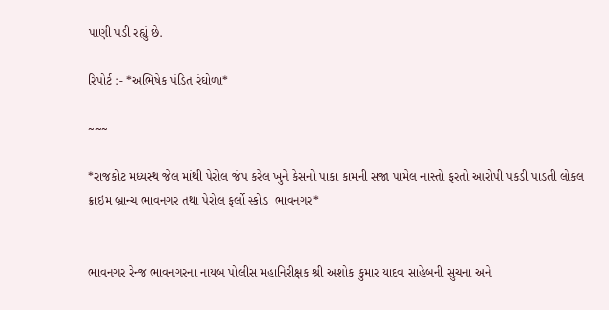પાણી પડી રહ્યું છે.

રિપોર્ટ :- *અભિષેક પંડિત રંઘોળા*

~~~

*રાજકોટ મધ્યસ્થ જેલ માંથી પેરોલ જંપ કરેલ ખુને કેસનો પાકા કામની સજા પામેલ નાસ્તો ફરતો આરોપી પકડી પાડતી લોકલ ક્રાઇમ બ્રાન્ચ ભાવનગર તથા પેરોલ ફર્લો સ્કોડ  ભાવનગર*


ભાવનગર રેન્જ ભાવનગરના નાયબ પોલીસ મહાનિરીક્ષક શ્રી અશોક કુમાર યાદવ સાહેબની સુચના અને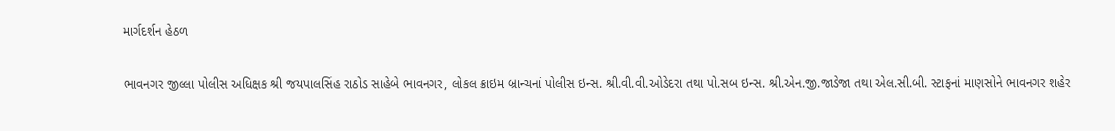માર્ગદર્શન હેઠળ

ભાવનગર જીલ્લા પોલીસ અધિક્ષક શ્રી જયપાલસિંહ રાઠોડ સાહેબે ભાવનગર, લોકલ ક્રાઇમ બ્રાન્ચનાં પોલીસ ઇન્સ. શ્રી.વી.વી.ઓડેદરા તથા પો.સબ ઇન્સ. શ્રી.એન.જી.જાડેજા તથા એલ.સી.બી. સ્ટાફનાં માણસોને ભાવનગર શહેર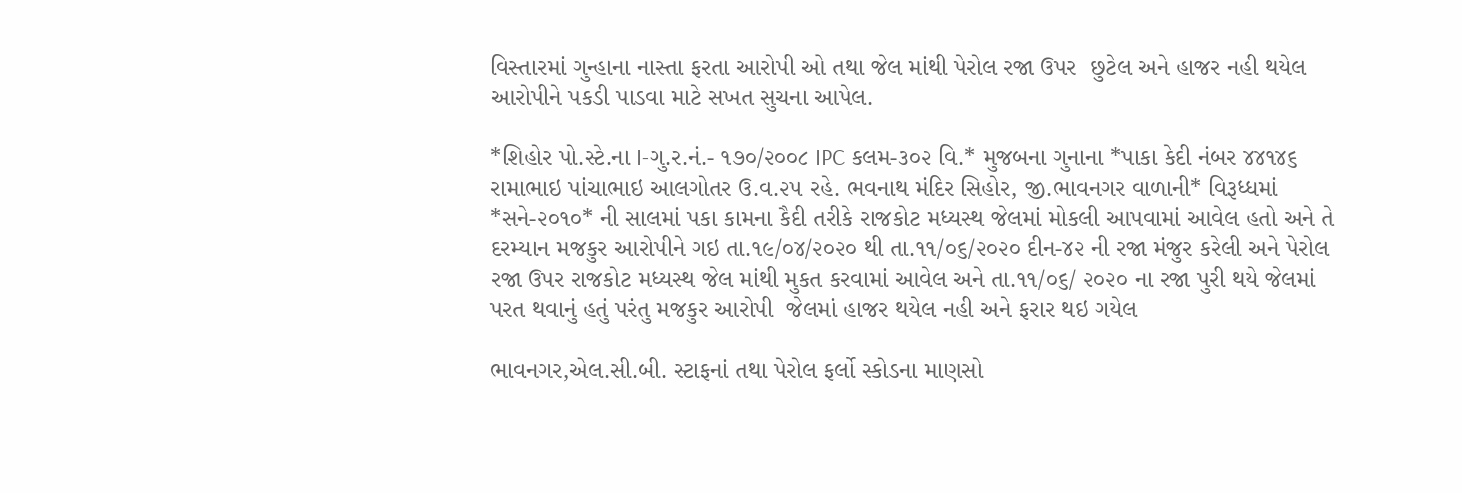વિસ્તારમાં ગુન્હાના નાસ્તા ફરતા આરોપી ઓ તથા જેલ માંથી પેરોલ રજા ઉપર  છુટેલ અને હાજર નહી થયેલ આરોપીને પકડી પાડવા માટે સખત સુચના આપેલ.

*શિહોર પો.સ્ટે.ના I-ગુ.ર.નં.- ૧૭૦/૨૦૦૮ IPC કલમ-૩૦૨ વિ.* મુજબના ગુનાના *પાકા કેદી નંબર ૪૪૧૪૬ રામાભાઇ પાંચાભાઇ આલગોતર ઉ.વ.૨૫ રહે. ભવનાથ મંદિર સિહોર, જી.ભાવનગર વાળાની* વિરૂધ્ધમાં *સને-૨૦૧૦* ની સાલમાં પકા કામના કૈદી તરીકે રાજકોટ મધ્યસ્થ જેલમાં મોકલી આપવામાં આવેલ હતો અને તે દરમ્યાન મજકુર આરોપીને ગઇ તા.૧૯/૦૪/૨૦૨૦ થી તા.૧૧/૦૬/૨૦૨૦ દીન-૪૨ ની રજા મંજુર કરેલી અને પેરોલ રજા ઉપર રાજકોટ મધ્યસ્થ જેલ માંથી મુકત કરવામાં આવેલ અને તા.૧૧/૦૬/ ૨૦૨૦ ના રજા પુરી થયે જેલમાં પરત થવાનું હતું પરંતુ મજકુર આરોપી  જેલમાં હાજર થયેલ નહી અને ફરાર થઇ ગયેલ

ભાવનગર,એલ.સી.બી. સ્ટાફનાં તથા પેરોલ ફર્લો સ્કોડના માણસો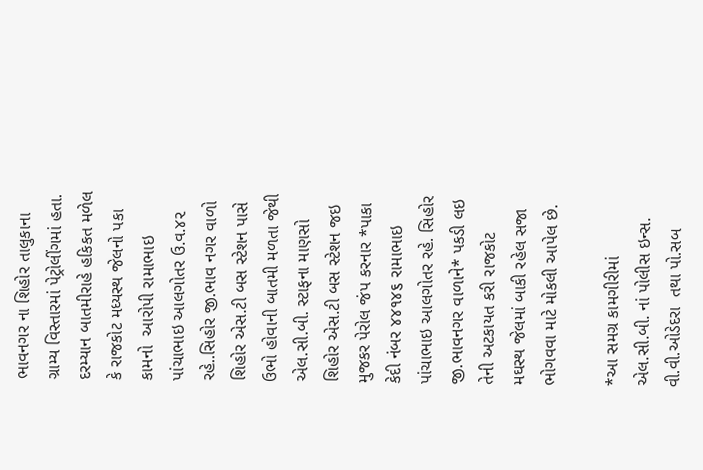ભાવનગર ના શિહોર તાલુકાના ગ્રામ્ય વિસ્તારમાં પેટ્રોલીંગમાં હતા. દરમ્યાન બાતમીરાહે હકિકત મળેલ કે રાજકોટ મધ્યસ્થ જેલનો પકા કામનો  આરોપી રામાભાઇ પાંચાભાઇ આલગોતર ઉ.વ.૪૨ રહે..સિહોર જી.ભાવ નગર વાળો શિહોર એસ.ટી બસ સ્ટેશન પાસે ઉભો હોવાની બાતમી મળતા જેથી એલ.સી.બી. સ્ટાફના માણસો શિહોર એસ.ટી બસ સ્ટેશન જઇ મુજકર પેરોલ જંપ કરનાર *પાકા કેદી નંબર ૪૪૧૪૬ રામાભાઇ પાંચાભાઇ આલગોતર રહે. સિહોર જી.ભાવનગર વાળાને* પકડી લઇ તેની અટકાયત કરી રાજકોટ મઘસ્થ જેલમાં બાકી રહેલ સજા ભોગવવા માટે મોકલી આપેલ છે.

*આ સમગ્ર કામગીરીમાં એલ.સી.બી. નાં પોલીસ ઇન્સ. વી.વી.ઓડેદરા  તથા પો.સબ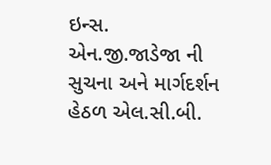ઇન્સ. એન.જી.જાડેજા ની સુચના અને માર્ગદર્શન હેઠળ એલ.સી.બી.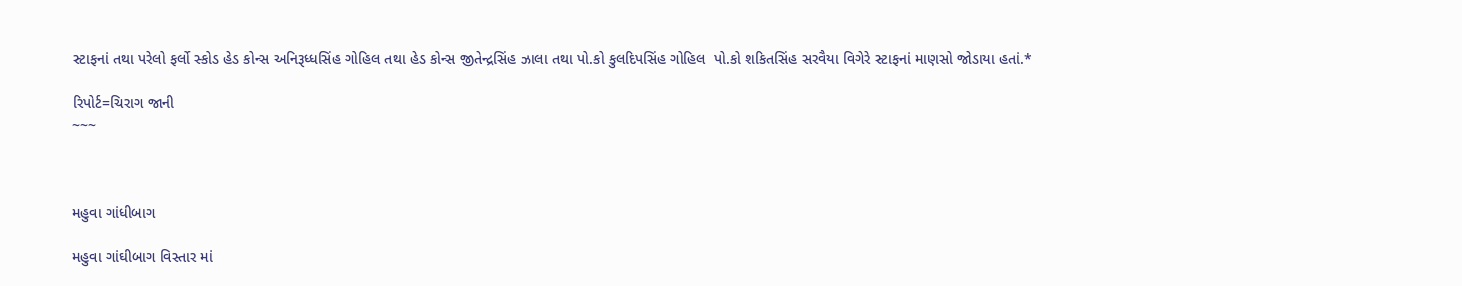સ્ટાફનાં તથા પરેલો ફર્લો સ્કોડ હેડ કોન્સ અનિરૂધ્ધસિંહ ગોહિલ તથા હેડ કોન્સ જીતેન્દ્રસિંહ ઝાલા તથા પો.કો કુલદિપસિંહ ગોહિલ  પો.કો શકિતસિંહ સરવૈયા વિગેરે સ્ટાફનાં માણસો જોડાયા હતાં.*

રિપોર્ટ=ચિરાગ જાની
~~~



મહુવા ગાંધીબાગ

મહુવા ગાંઘીબાગ વિસ્તાર માં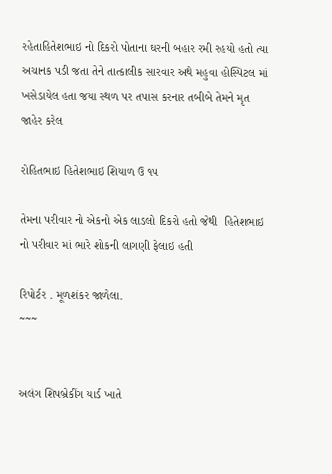રહેતાહિતેશભાઇ નો દિકરો પોતાના ઘરની બહાર રમી રહયો હતો ત્યા અચાનક પડી જતા તેને તાત્કાલીક સારવાર અથે મહુવા હોસ્પિટલ માં ખસેડાયેલ હતા જયા સ્થળ પર તપાસ કરનાર તબીબે તેમને મૃત જાહેર કરેલ

રોહિતભાઇ હિતેશભાઇ શિયાળ ઉ ૧૫

તેમના પરીવાર નો એકનો એક લાડલો દિકરો હતો જેથી  હિતેશભાઇ નો પરીવાર માં ભારે શોકની લાગણી ફેલાઇ હતી

રિપોર્ટર . મૂળશંકર જાળેલા.
~~~


અલંગ શિપબ્રેકીંગ યાર્ડ ખાતે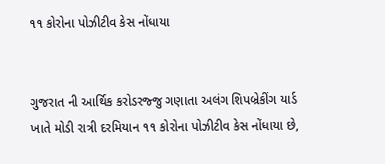૧૧ કોરોના પોઝીટીવ કેસ નોંધાયા


ગુજરાત ની આર્થિક કરોડરજ્જુ ગણાતા અલંગ શિપબ્રેકીંગ યાર્ડ ખાતે મોડી રાત્રી દરમિયાન ૧૧ કોરોના પોઝીટીવ કેસ નોંધાયા છે,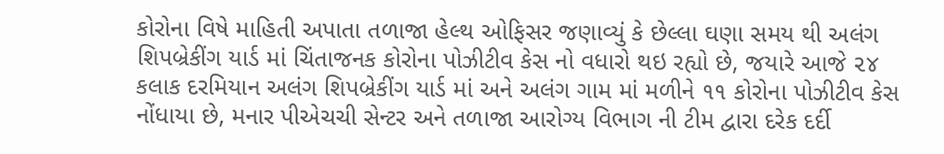કોરોના વિષે માહિતી અપાતા તળાજા હેલ્થ ઓફિસર જણાવ્યું કે છેલ્લા ઘણા સમય થી અલંગ શિપબ્રેકીંગ યાર્ડ માં ચિંતાજનક કોરોના પોઝીટીવ કેસ નો વધારો થઇ રહ્યો છે, જયારે આજે ૨૪ કલાક દરમિયાન અલંગ શિપબ્રેકીંગ યાર્ડ માં અને અલંગ ગામ માં મળીને ૧૧ કોરોના પોઝીટીવ કેસ નોંધાયા છે, મનાર પીએચચી સેન્ટર અને તળાજા આરોગ્ય વિભાગ ની ટીમ દ્વારા દરેક દર્દી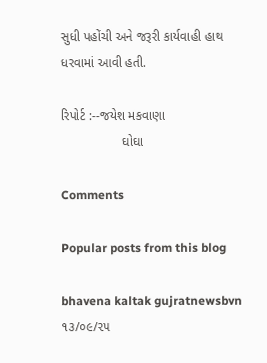સુધી પહોંચી અને જરૂરી કાર્યવાહી હાથ ધરવામાં આવી હતી.

રિપોર્ટ :--જયેશ મકવાણા
                 ઘોઘા

Comments

Popular posts from this blog

bhavena kaltak gujratnewsbvn ૧૩/૦૯/૨૫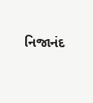નિજાનંદ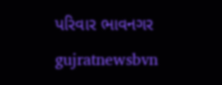પરિવાર ભાવનગર gujratnewsbvn